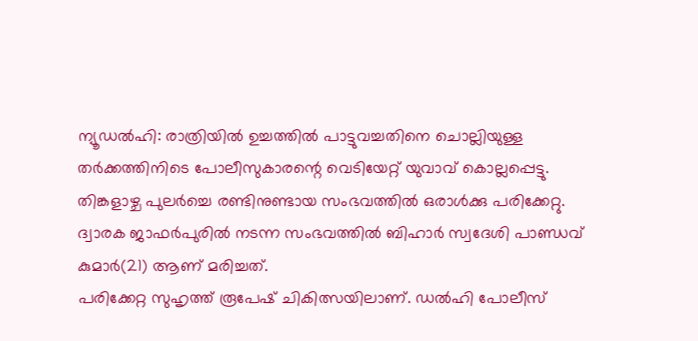ന്യൂഡൽഹി: രാത്രിയിൽ ഉച്ചത്തിൽ പാട്ടുവച്ചതിനെ ചൊല്ലിയുള്ള തർക്കത്തിനിടെ പോലീസുകാരന്റെ വെടിയേറ്റ് യുവാവ് കൊല്ലപ്പെട്ടു. തിങ്കളാഴ്ച പുലർച്ചെ രണ്ടിനുണ്ടായ സംഭവത്തിൽ ഒരാൾക്കു പരിക്കേറ്റു. ദ്വാരക ജാഫർപുരിൽ നടന്ന സംഭവത്തിൽ ബിഹാർ സ്വദേശി പാണ്ഡവ് കുമാർ(21) ആണ് മരിച്ചത്.
പരിക്കേറ്റ സുഹൃത്ത് രൂപേഷ് ചികിത്സയിലാണ്. ഡൽഹി പോലീസ്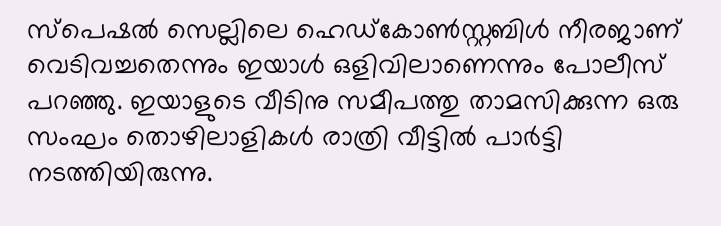സ്പെഷൽ സെല്ലിലെ ഹെഡ്കോൺസ്റ്റബിൾ നീരജാണ് വെടിവച്ചതെന്നും ഇയാൾ ഒളിവിലാണെന്നും പോലീസ് പറഞ്ഞു. ഇയാളുടെ വീടിനു സമീപത്തു താമസിക്കുന്ന ഒരു സംഘം തൊഴിലാളികൾ രാത്രി വീട്ടിൽ പാർട്ടി നടത്തിയിരുന്നു.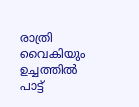രാത്രി വൈകിയും ഉച്ചത്തിൽ പാട്ട്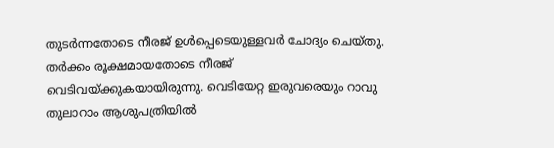തുടർന്നതോടെ നീരജ് ഉൾപ്പെടെയുള്ളവർ ചോദ്യം ചെയ്തു. തർക്കം രൂക്ഷമായതോടെ നീരജ് വെടിവയ്ക്കുകയായിരുന്നു. വെടിയേറ്റ ഇരുവരെയും റാവു തുലാറാം ആശുപത്രിയിൽ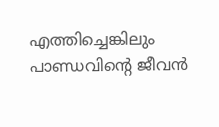എത്തിച്ചെങ്കിലും പാണ്ഡവിന്റെ ജീവൻ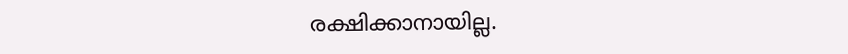രക്ഷിക്കാനായില്ല.